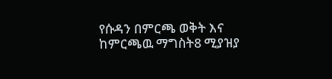የሱዳን በምርጫ ወቅት እና ከምርጫዉ ማግስት8 ሚያዝያ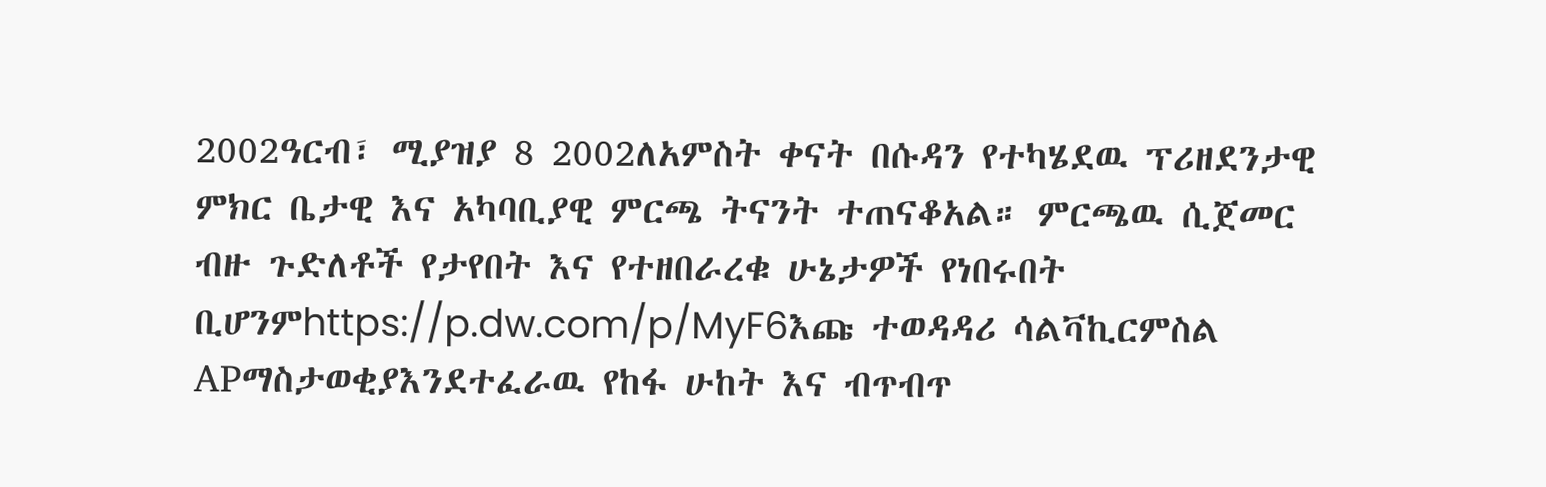2002ዓርብ፣ ሚያዝያ 8 2002ለአምስት ቀናት በሱዳን የተካሄደዉ ፕሪዘደንታዊ ምክር ቤታዊ እና አካባቢያዊ ምርጫ ትናንት ተጠናቆአል። ምርጫዉ ሲጀመር ብዙ ጉድለቶች የታየበት እና የተዘበራረቁ ሁኔታዎች የነበሩበት ቢሆንምhttps://p.dw.com/p/MyF6እጩ ተወዳዳሪ ሳልቫኪርምስል APማስታወቂያእንደተፈራዉ የከፋ ሁከት እና ብጥብጥ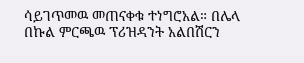ሳይገጥመዉ መጠናቀቁ ተነግሮአል። በሌላ በኩል ምርጫዉ ፕሪዝዳንት አልበሽርን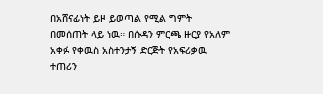በአሸናፊነት ይዞ ይወጣል የሚል ግምት በመሰጠት ላይ ነዉ። በሱዳን ምርጫ ዙርያ የአለም አቀፉ የቀዉስ አስተንታኝ ድርጅት የአፍሪቃዉ ተጠሪን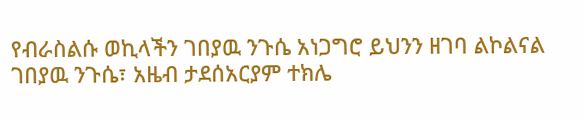የብራስልሱ ወኪላችን ገበያዉ ንጉሴ አነጋግሮ ይህንን ዘገባ ልኮልናል ገበያዉ ንጉሴ፣ አዜብ ታደሰአርያም ተክሌ